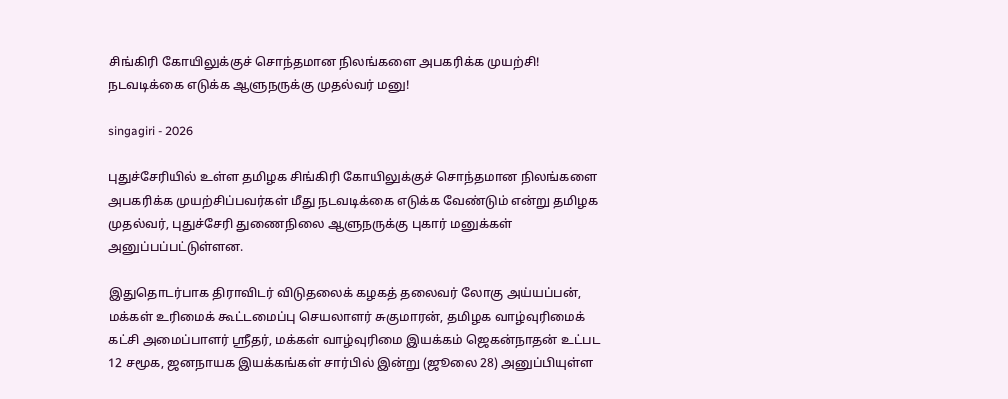சிங்கிரி கோயிலுக்குச் சொந்தமான நிலங்களை அபகரிக்க முயற்சி! நடவடிக்கை எடுக்க ஆளுநருக்கு முதல்வர் மனு!

singagiri - 2026

புதுச்சேரியில் உள்ள தமிழக சிங்கிரி கோயிலுக்குச் சொந்தமான நிலங்களை அபகரிக்க முயற்சிப்பவர்கள் மீது நடவடிக்கை எடுக்க வேண்டும் என்று தமிழக முதல்வர், புதுச்சேரி துணைநிலை ஆளுநருக்கு புகார் மனுக்கள் அனுப்பப்பட்டுள்ளன.

இதுதொடர்பாக திராவிடர் விடுதலைக் கழகத் தலைவர் லோகு அய்யப்பன், மக்கள் உரிமைக் கூட்டமைப்பு செயலாளர் சுகுமாரன், தமிழக வாழ்வுரிமைக் கட்சி அமைப்பாளர் ஸ்ரீதர், மக்கள் வாழ்வுரிமை இயக்கம் ஜெகன்நாதன் உட்பட 12 சமூக, ஜனநாயக இயக்கங்கள் சார்பில் இன்று (ஜூலை 28) அனுப்பியுள்ள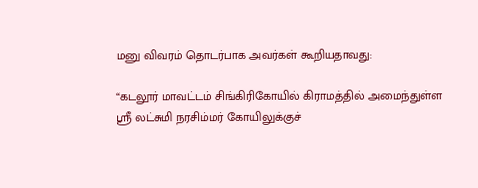மனு விவரம் தொடர்பாக அவர்கள் கூறியதாவது:

“கடலூர் மாவட்டம் சிங்கிரிகோயில் கிராமத்தில் அமைந்துள்ள ஸ்ரீ லட்சுமி நரசிம்மர் கோயிலுக்குச்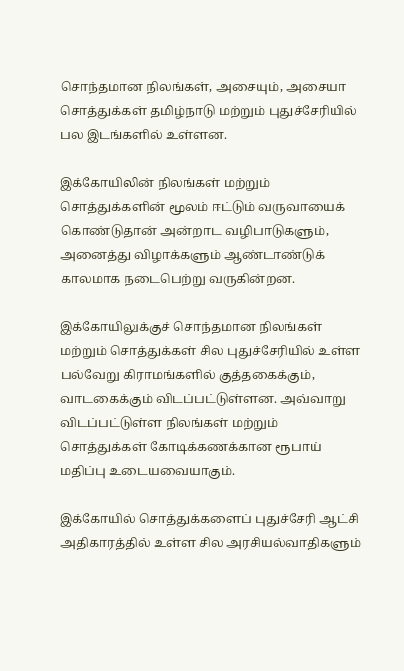சொந்தமான நிலங்கள், அசையும், அசையா சொத்துக்கள் தமிழ்நாடு மற்றும் புதுச்சேரியில் பல இடங்களில் உள்ளன.

இக்கோயிலின் நிலங்கள் மற்றும் சொத்துக்களின் மூலம் ஈட்டும் வருவாயைக் கொண்டுதான் அன்றாட வழிபாடுகளும், அனைத்து விழாக்களும் ஆண்டாண்டுக் காலமாக நடைபெற்று வருகின்றன.

இக்கோயிலுக்குச் சொந்தமான நிலங்கள் மற்றும் சொத்துக்கள் சில புதுச்சேரியில் உள்ள பல்வேறு கிராமங்களில் குத்தகைக்கும், வாடகைக்கும் விடப்பட்டுள்ளன. அவ்வாறு விடப்பட்டுள்ள நிலங்கள் மற்றும் சொத்துக்கள் கோடிக்கணக்கான ரூபாய் மதிப்பு உடையவையாகும்.

இக்கோயில் சொத்துக்களைப் புதுச்சேரி ஆட்சி அதிகாரத்தில் உள்ள சில அரசியல்வாதிகளும்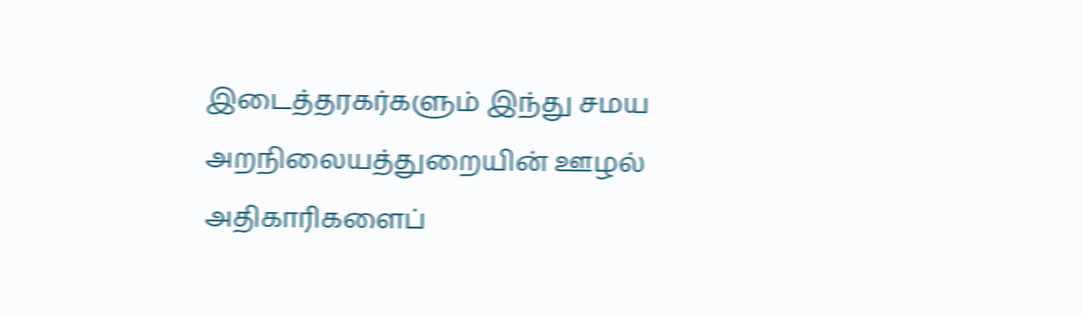இடைத்தரகர்களும் இந்து சமய அறநிலையத்துறையின் ஊழல் அதிகாரிகளைப்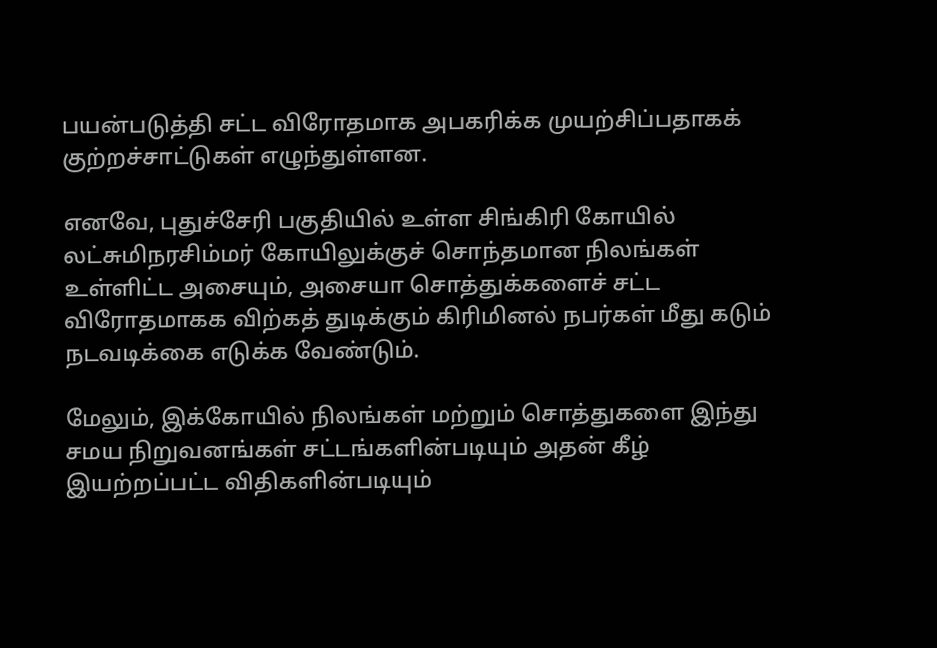பயன்படுத்தி சட்ட விரோதமாக அபகரிக்க முயற்சிப்பதாகக் குற்றச்சாட்டுகள் எழுந்துள்ளன.

எனவே, புதுச்சேரி பகுதியில் உள்ள சிங்கிரி கோயில் லட்சுமிநரசிம்மர் கோயிலுக்குச் சொந்தமான நிலங்கள் உள்ளிட்ட அசையும், அசையா சொத்துக்களைச் சட்ட விரோதமாகக விற்கத் துடிக்கும் கிரிமினல் நபர்கள் மீது கடும் நடவடிக்கை எடுக்க வேண்டும்.

மேலும், இக்கோயில் நிலங்கள் மற்றும் சொத்துகளை இந்து சமய நிறுவனங்கள் சட்டங்களின்படியும் அதன் கீழ் இயற்றப்பட்ட விதிகளின்படியும்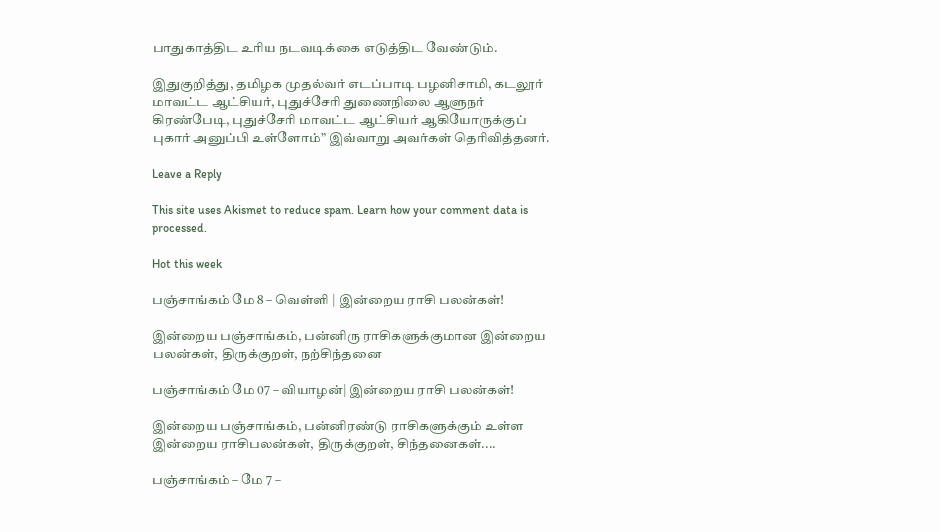பாதுகாத்திட உரிய நடவடிக்கை எடுத்திட வேண்டும்.

இதுகுறித்து, தமிழக முதல்வர் எடப்பாடி பழனிசாமி, கடலூர் மாவட்ட ஆட்சியர், புதுச்சேரி துணைநிலை ஆளுநர் கிரண்பேடி, புதுச்சேரி மாவட்ட ஆட்சியர் ஆகியோருக்குப் புகார் அனுப்பி உள்ளோம்” இவ்வாறு அவர்கள் தெரிவித்தனர்.

Leave a Reply

This site uses Akismet to reduce spam. Learn how your comment data is processed.

Hot this week

பஞ்சாங்கம் மே 8 – வெள்ளி | இன்றைய ராசி பலன்கள்!

இன்றைய பஞ்சாங்கம், பன்னிரு ராசிகளுக்குமான இன்றைய பலன்கள், திருக்குறள், நற்சிந்தனை

பஞ்சாங்கம் மே 07 – வியாழன்| இன்றைய ராசி பலன்கள்!

இன்றைய பஞ்சாங்கம், பன்னிரண்டு ராசிகளுக்கும் உள்ள இன்றைய ராசிபலன்கள், திருக்குறள், சிந்தனைகள்....

பஞ்சாங்கம் – மே 7 –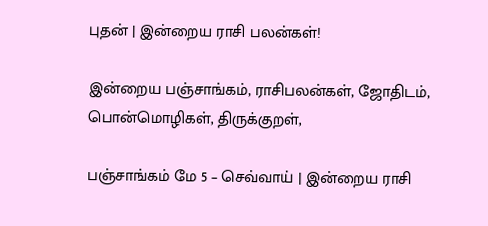புதன் | இன்றைய ராசி பலன்கள்!

இன்றைய பஞ்சாங்கம், ராசிபலன்கள், ஜோதிடம், பொன்மொழிகள், திருக்குறள்,

பஞ்சாங்கம் மே 5 – செவ்வாய் | இன்றைய ராசி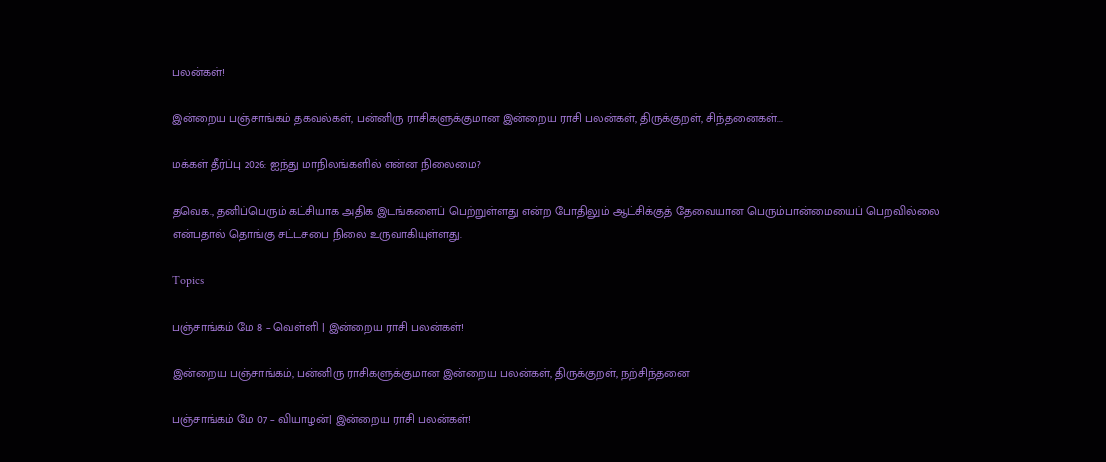பலன்கள்!

இன்றைய பஞ்சாங்கம் தகவல்கள், பன்னிரு ராசிகளுக்குமான இன்றைய ராசி பலன்கள், திருக்குறள், சிந்தனைகள்...

மக்கள் தீர்ப்பு 2026: ஐந்து மாநிலங்களில் என்ன நிலைமை?

தவெக., தனிப்பெரும் கட்சியாக அதிக இடங்களைப் பெற்றுள்ளது என்ற போதிலும் ஆட்சிக்குத் தேவையான பெரும்பான்மையைப் பெறவில்லை என்பதால் தொங்கு சட்டசபை நிலை உருவாகியுள்ளது.

Topics

பஞ்சாங்கம் மே 8 – வெள்ளி | இன்றைய ராசி பலன்கள்!

இன்றைய பஞ்சாங்கம், பன்னிரு ராசிகளுக்குமான இன்றைய பலன்கள், திருக்குறள், நற்சிந்தனை

பஞ்சாங்கம் மே 07 – வியாழன்| இன்றைய ராசி பலன்கள்!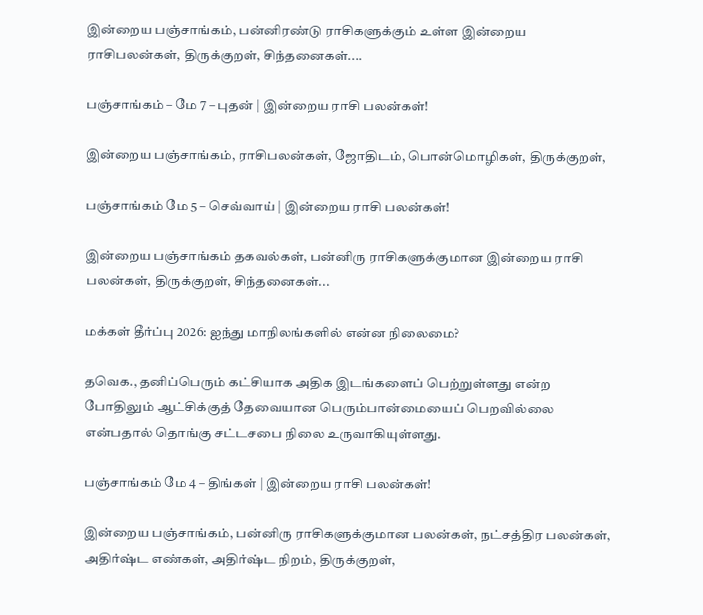இன்றைய பஞ்சாங்கம், பன்னிரண்டு ராசிகளுக்கும் உள்ள இன்றைய ராசிபலன்கள், திருக்குறள், சிந்தனைகள்....

பஞ்சாங்கம் – மே 7 – புதன் | இன்றைய ராசி பலன்கள்!

இன்றைய பஞ்சாங்கம், ராசிபலன்கள், ஜோதிடம், பொன்மொழிகள், திருக்குறள்,

பஞ்சாங்கம் மே 5 – செவ்வாய் | இன்றைய ராசி பலன்கள்!

இன்றைய பஞ்சாங்கம் தகவல்கள், பன்னிரு ராசிகளுக்குமான இன்றைய ராசி பலன்கள், திருக்குறள், சிந்தனைகள்...

மக்கள் தீர்ப்பு 2026: ஐந்து மாநிலங்களில் என்ன நிலைமை?

தவெக., தனிப்பெரும் கட்சியாக அதிக இடங்களைப் பெற்றுள்ளது என்ற போதிலும் ஆட்சிக்குத் தேவையான பெரும்பான்மையைப் பெறவில்லை என்பதால் தொங்கு சட்டசபை நிலை உருவாகியுள்ளது.

பஞ்சாங்கம் மே 4 – திங்கள் | இன்றைய ராசி பலன்கள்!

இன்றைய பஞ்சாங்கம், பன்னிரு ராசிகளுக்குமான பலன்கள், நட்சத்திர பலன்கள், அதிர்ஷ்ட எண்கள், அதிர்ஷ்ட நிறம், திருக்குறள்,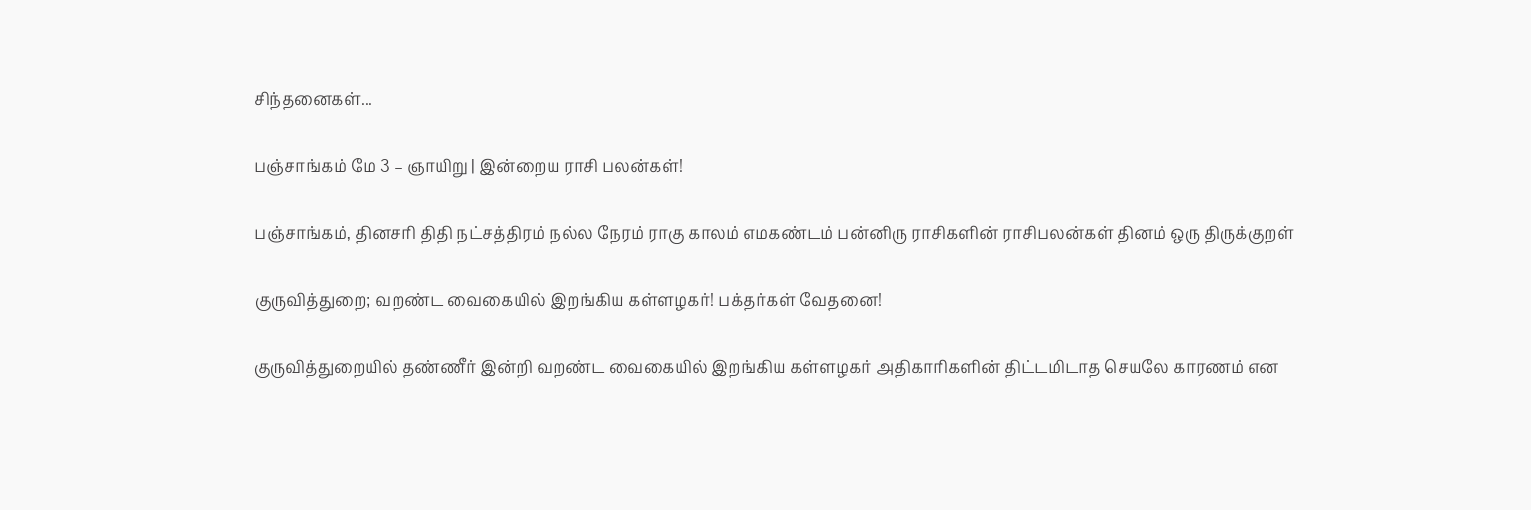சிந்தனைகள்...

பஞ்சாங்கம் மே 3 – ஞாயிறு | இன்றைய ராசி பலன்கள்!

பஞ்சாங்கம், தினசரி திதி நட்சத்திரம் நல்ல நேரம் ராகு காலம் எமகண்டம் பன்னிரு ராசிகளின் ராசிபலன்கள் தினம் ஒரு திருக்குறள்

குருவித்துறை; வறண்ட வைகையில் இறங்கிய கள்ளழகர்! பக்தர்கள் வேதனை!

குருவித்துறையில் தண்ணீர் இன்றி வறண்ட வைகையில் இறங்கிய கள்ளழகர் அதிகாரிகளின் திட்டமிடாத செயலே காரணம் என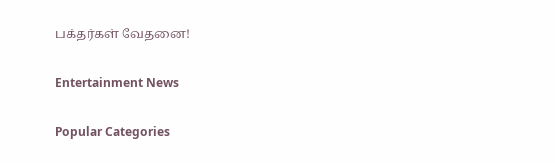பக்தர்கள் வேதனை!

Entertainment News

Popular Categories